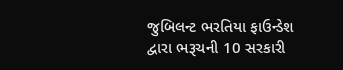જુબિલન્ટ ભરતિયા ફાઉન્ડેશ દ્વારા ભરૂચની 10 સરકારી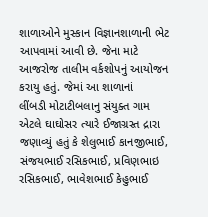શાળાઓને મુસ્કાન વિજ્ઞાનશાળાની ભેટ આપવામાં આવી છે. જેના માટે આજરોજ તાલીમ વર્કશોપનું આયોજન કરાયુ હતું. જેમાં આ શાળાનાં
લીંબડી મોટાટીબલાનુ સંયુક્ત ગામ એટલે ઘાઘોસર ત્યારે ઈજાગ્રસ્ત દ્રારા જણાવ્યું હતું કે શેલુભાઈ કાનજીભાઈ, સંજયભાઈ રસિકભાઈ, પ્રવિણભાઇ રસિકભાઈ, ભાવેશભાઈ કેહુભાઈ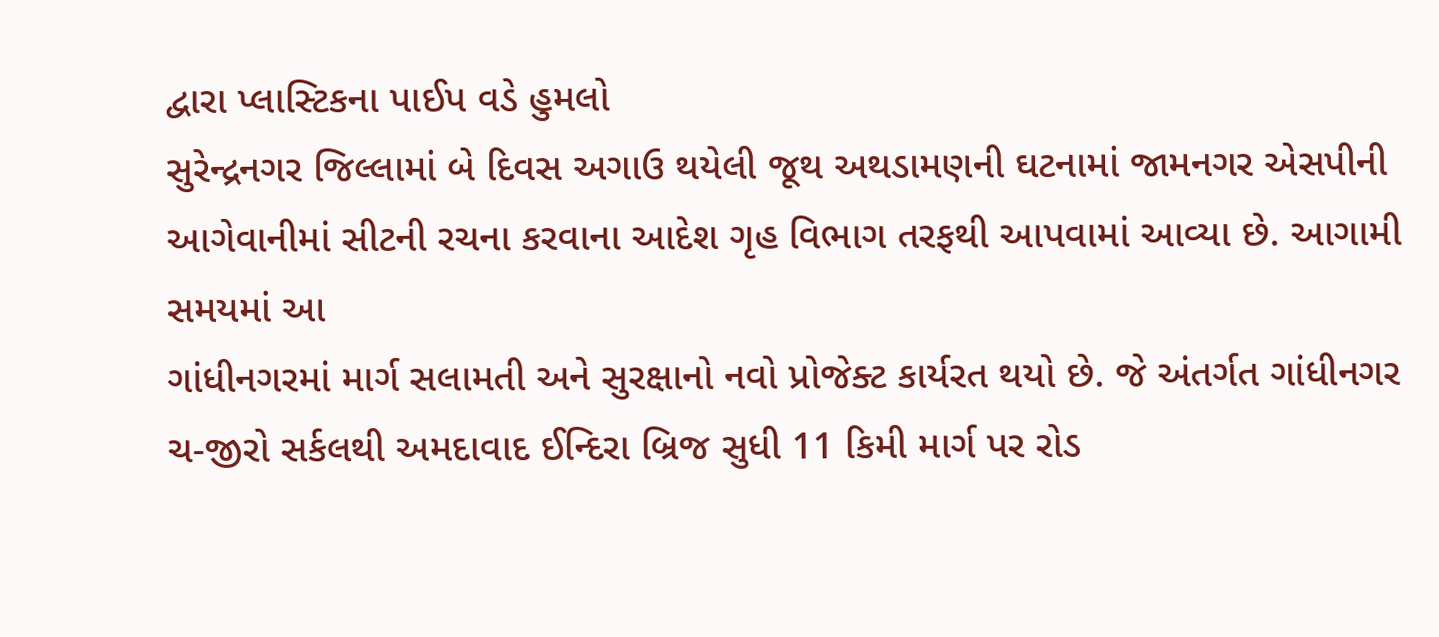દ્વારા પ્લાસ્ટિકના પાઈપ વડે હુમલો
સુરેન્દ્રનગર જિલ્લામાં બે દિવસ અગાઉ થયેલી જૂથ અથડામણની ઘટનામાં જામનગર એસપીની આગેવાનીમાં સીટની રચના કરવાના આદેશ ગૃહ વિભાગ તરફથી આપવામાં આવ્યા છે. આગામી સમયમાં આ
ગાંધીનગરમાં માર્ગ સલામતી અને સુરક્ષાનો નવો પ્રોજેક્ટ કાર્યરત થયો છે. જે અંતર્ગત ગાંધીનગર ચ-જીરો સર્કલથી અમદાવાદ ઈન્દિરા બ્રિજ સુધી 11 કિમી માર્ગ પર રોડ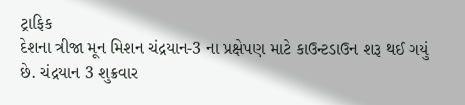ટ્રાફિક
દેશના ત્રીજા મૂન મિશન ચંદ્રયાન-3 ના પ્રક્ષેપણ માટે કાઉન્ટડાઉન શરૂ થઈ ગયું છે. ચંદ્રયાન 3 શુક્રવાર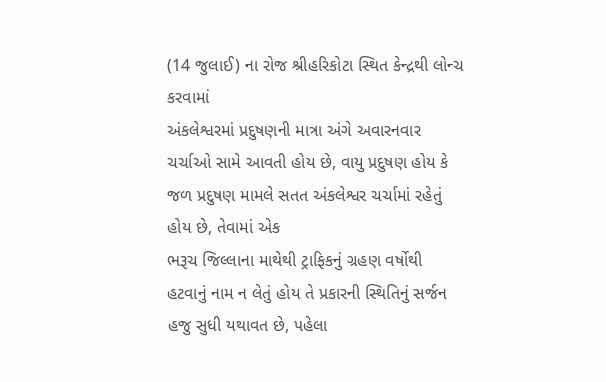(14 જુલાઈ) ના રોજ શ્રીહરિકોટા સ્થિત કેન્દ્રથી લોન્ચ કરવામાં
અંકલેશ્વરમાં પ્રદુષણની માત્રા અંગે અવારનવાર ચર્ચાઓ સામે આવતી હોય છે, વાયુ પ્રદુષણ હોય કે જળ પ્રદુષણ મામલે સતત અંકલેશ્વર ચર્ચામાં રહેતું હોય છે, તેવામાં એક
ભરૂચ જિલ્લાના માથેથી ટ્રાફિકનું ગ્રહણ વર્ષોથી હટવાનું નામ ન લેતું હોય તે પ્રકારની સ્થિતિનું સર્જન હજુ સુધી યથાવત છે, પહેલા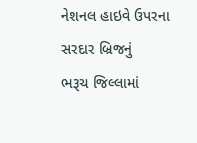નેશનલ હાઇવે ઉપરના સરદાર બ્રિજનું
ભરૂચ જિલ્લામાં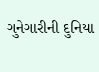ગુનેગારીની દુનિયા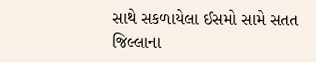સાથે સકળાયેલા ઈસમો સામે સતત જિલ્લાના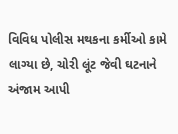વિવિધ પોલીસ મથકના કર્મીઓ કામે લાગ્યા છે, ચોરી લૂંટ જેવી ઘટનાને અંજામ આપી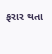ફરાર થતા